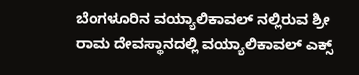ಬೆಂಗಳೂರಿನ ವಯ್ಯಾಲಿಕಾವಲ್ ನಲ್ಲಿರುವ ಶ್ರೀ ರಾಮ ದೇವಸ್ಥಾನದಲ್ಲಿ ವಯ್ಯಾಲಿಕಾವಲ್ ಎಕ್ಸ್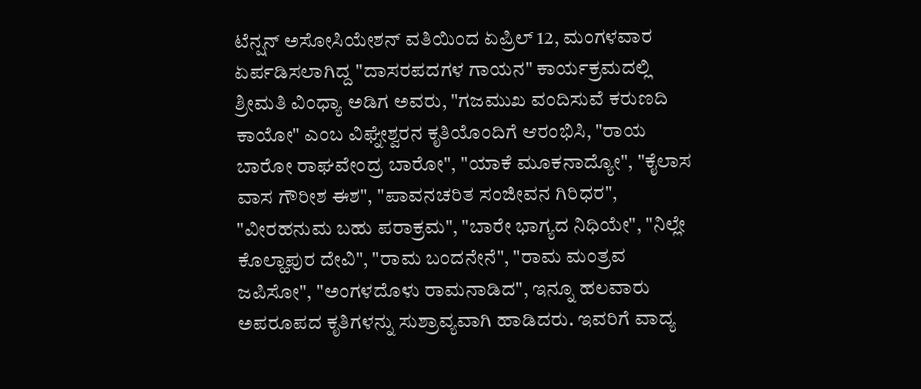ಟೆನ್ಷನ್ ಅಸೋಸಿಯೇಶನ್ ವತಿಯಿಂದ ಏಪ್ರಿಲ್ 12, ಮಂಗಳವಾರ ಏರ್ಪಡಿಸಲಾಗಿದ್ದ "ದಾಸರಪದಗಳ ಗಾಯನ" ಕಾರ್ಯಕ್ರಮದಲ್ಲಿ ಶ್ರೀಮತಿ ವಿಂಧ್ಯಾ ಅಡಿಗ ಅವರು, "ಗಜಮುಖ ವಂದಿಸುವೆ ಕರುಣದಿ ಕಾಯೋ" ಎಂಬ ವಿಘ್ನೇಶ್ವರನ ಕೃತಿಯೊಂದಿಗೆ ಆರಂಭಿಸಿ, "ರಾಯ ಬಾರೋ ರಾಘವೇಂದ್ರ ಬಾರೋ", "ಯಾಕೆ ಮೂಕನಾದ್ಯೋ", "ಕೈಲಾಸ ವಾಸ ಗೌರೀಶ ಈಶ", "ಪಾವನಚರಿತ ಸಂಜೀವನ ಗಿರಿಧರ", "ವೀರಹನುಮ ಬಹು ಪರಾಕ್ರಮ", "ಬಾರೇ ಭಾಗ್ಯದ ನಿಧಿಯೇ", "ನಿಲ್ಲೇ ಕೊಲ್ಹಾಪುರ ದೇವಿ", "ರಾಮ ಬಂದನೇನೆ", "ರಾಮ ಮಂತ್ರವ ಜಪಿಸೋ", "ಅಂಗಳದೊಳು ರಾಮನಾಡಿದ", ಇನ್ನೂ ಹಲವಾರು ಅಪರೂಪದ ಕೃತಿಗಳನ್ನು ಸುಶ್ರಾವ್ಯವಾಗಿ ಹಾಡಿದರು. ಇವರಿಗೆ ವಾದ್ಯ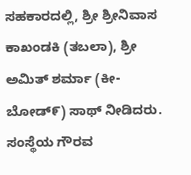ಸಹಕಾರದಲ್ಲಿ, ಶ್ರೀ ಶ್ರೀನಿವಾಸ ಕಾಖಂಡಕಿ (ತಬಲಾ), ಶ್ರೀ ಅಮಿತ್ ಶರ್ಮಾ (ಕೀ-ಬೋಡ್೯) ಸಾಥ್ ನೀಡಿದರು. ಸಂಸ್ಥೆಯ ಗೌರವ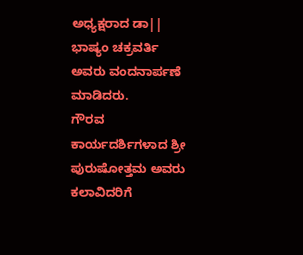ಅಧ್ಯಕ್ಷರಾದ ಡಾ|| ಭಾಷ್ಯಂ ಚಕ್ರವರ್ತಿ ಅವರು ವಂದನಾರ್ಪಣೆ ಮಾಡಿದರು.
ಗೌರವ ಕಾರ್ಯದರ್ಶಿಗಳಾದ ಶ್ರೀ ಪುರುಷೋತ್ತಮ ಅವರು ಕಲಾವಿದರಿಗೆ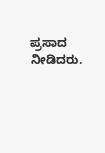ಪ್ರಸಾದ ನೀಡಿದರು.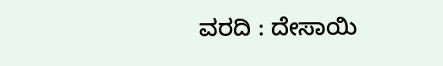ವರದಿ : ದೇಸಾಯಿ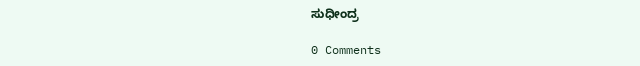ಸುಧೀಂದ್ರ

0 Comments